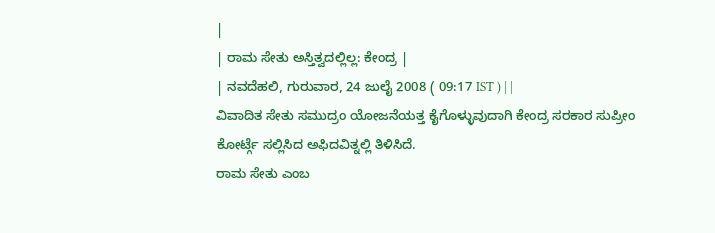|
| ರಾಮ ಸೇತು ಅಸ್ತಿತ್ವದಲ್ಲಿಲ್ಲ: ಕೇಂದ್ರ |
| ನವದೆಹಲಿ, ಗುರುವಾರ, 24 ಜುಲೈ 2008 ( 09:17 IST ) | |
ವಿವಾದಿತ ಸೇತು ಸಮುದ್ರಂ ಯೋಜನೆಯತ್ತ ಕೈಗೊಳ್ಳುವುದಾಗಿ ಕೇಂದ್ರ ಸರಕಾರ ಸುಪ್ರೀಂ ಕೋರ್ಟ್ಗೆ ಸಲ್ಲಿಸಿದ ಅಫಿದವಿತ್ನಲ್ಲಿ ತಿಳಿಸಿದೆ.
ರಾಮ ಸೇತು ಎಂಬ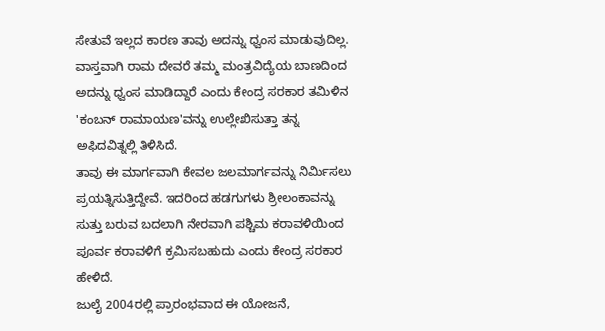ಸೇತುವೆ ಇಲ್ಲದ ಕಾರಣ ತಾವು ಅದನ್ನು ಧ್ವಂಸ ಮಾಡುವುದಿಲ್ಲ. ವಾಸ್ತವಾಗಿ ರಾಮ ದೇವರೆ ತಮ್ಮ ಮಂತ್ರವಿದ್ಯೆಯ ಬಾಣದಿಂದ ಅದನ್ನು ಧ್ವಂಸ ಮಾಡಿದ್ದಾರೆ ಎಂದು ಕೇಂದ್ರ ಸರಕಾರ ತಮಿಳಿನ 'ಕಂಬನ್ ರಾಮಾಯಣ'ವನ್ನು ಉಲ್ಲೇಖಿಸುತ್ತಾ ತನ್ನ ಅಫಿದವಿತ್ನಲ್ಲಿ ತಿಳಿಸಿದೆ.
ತಾವು ಈ ಮಾರ್ಗವಾಗಿ ಕೇವಲ ಜಲಮಾರ್ಗವನ್ನು ನಿರ್ಮಿಸಲು ಪ್ರಯತ್ನಿಸುತ್ತಿದ್ದೇವೆ. ಇದರಿಂದ ಹಡಗುಗಳು ಶ್ರೀಲಂಕಾವನ್ನು ಸುತ್ತು ಬರುವ ಬದಲಾಗಿ ನೇರವಾಗಿ ಪಶ್ಚಿಮ ಕರಾವಳಿಯಿಂದ ಪೂರ್ವ ಕರಾವಳಿಗೆ ಕ್ರಮಿಸಬಹುದು ಎಂದು ಕೇಂದ್ರ ಸರಕಾರ ಹೇಳಿದೆ.
ಜುಲೈ 2004ರಲ್ಲಿ ಪ್ರಾರಂಭವಾದ ಈ ಯೋಜನೆ,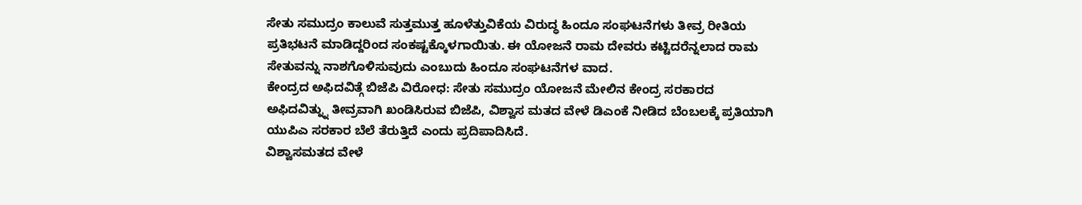ಸೇತು ಸಮುದ್ರಂ ಕಾಲುವೆ ಸುತ್ತಮುತ್ತ ಹೂಳೆತ್ತುವಿಕೆಯ ವಿರುದ್ಧ ಹಿಂದೂ ಸಂಘಟನೆಗಳು ತೀವ್ರ ರೀತಿಯ ಪ್ರತಿಭಟನೆ ಮಾಡಿದ್ದರಿಂದ ಸಂಕಷ್ಟಕ್ಕೊಳಗಾಯಿತು. ಈ ಯೋಜನೆ ರಾಮ ದೇವರು ಕಟ್ಟಿದರೆನ್ನಲಾದ ರಾಮ ಸೇತುವನ್ನು ನಾಶಗೊಳಿಸುವುದು ಎಂಬುದು ಹಿಂದೂ ಸಂಘಟನೆಗಳ ವಾದ.
ಕೇಂದ್ರದ ಅಫಿದವಿತ್ಗೆ ಬಿಜೆಪಿ ವಿರೋಧ: ಸೇತು ಸಮುದ್ರಂ ಯೋಜನೆ ಮೇಲಿನ ಕೇಂದ್ರ ಸರಕಾರದ ಅಫಿದವಿತ್ನ್ನು ತೀವ್ರವಾಗಿ ಖಂಡಿಸಿರುವ ಬಿಜೆಪಿ, ವಿಶ್ವಾಸ ಮತದ ವೇಳೆ ಡಿಎಂಕೆ ನೀಡಿದ ಬೆಂಬಲಕ್ಕೆ ಪ್ರತಿಯಾಗಿ ಯುಪಿಎ ಸರಕಾರ ಬೆಲೆ ತೆರುತ್ತಿದೆ ಎಂದು ಪ್ರದಿಪಾದಿಸಿದೆ.
ವಿಶ್ವಾಸಮತದ ವೇಳೆ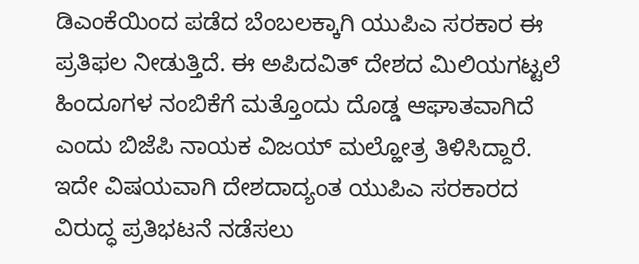ಡಿಎಂಕೆಯಿಂದ ಪಡೆದ ಬೆಂಬಲಕ್ಕಾಗಿ ಯುಪಿಎ ಸರಕಾರ ಈ ಪ್ರತಿಫಲ ನೀಡುತ್ತಿದೆ. ಈ ಅಪಿದವಿತ್ ದೇಶದ ಮಿಲಿಯಗಟ್ಟಲೆ ಹಿಂದೂಗಳ ನಂಬಿಕೆಗೆ ಮತ್ತೊಂದು ದೊಡ್ಡ ಆಘಾತವಾಗಿದೆ ಎಂದು ಬಿಜೆಪಿ ನಾಯಕ ವಿಜಯ್ ಮಲ್ಹೋತ್ರ ತಿಳಿಸಿದ್ದಾರೆ.
ಇದೇ ವಿಷಯವಾಗಿ ದೇಶದಾದ್ಯಂತ ಯುಪಿಎ ಸರಕಾರದ ವಿರುದ್ಧ ಪ್ರತಿಭಟನೆ ನಡೆಸಲು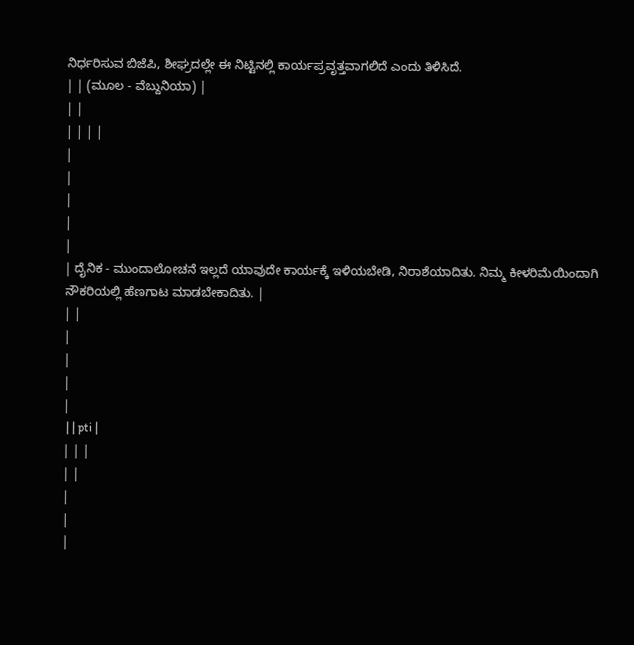ನಿರ್ಧರಿಸುವ ಬಿಜೆಪಿ, ಶೀಘ್ರದಲ್ಲೇ ಈ ನಿಟ್ಟಿನಲ್ಲಿ ಕಾರ್ಯಪ್ರವೃತ್ತವಾಗಲಿದೆ ಎಂದು ತಿಳಿಸಿದೆ.
| | (ಮೂಲ - ವೆಬ್ದುನಿಯಾ) |
| |
| | | |
|
|
|
|
|
| ದೈನಿಕ - ಮುಂದಾಲೋಚನೆ ಇಲ್ಲದೆ ಯಾವುದೇ ಕಾರ್ಯಕ್ಕೆ ಇಳಿಯಬೇಡಿ, ನಿರಾಶೆಯಾದಿತು. ನಿಮ್ಮ ಕೀಳರಿಮೆಯಿಂದಾಗಿ ನೌಕರಿಯಲ್ಲಿ ಹೆಣಗಾಟ ಮಾಡಬೇಕಾದಿತು. |
| |
|
|
|
|
 | | pti |
| | |
| |
|
|
|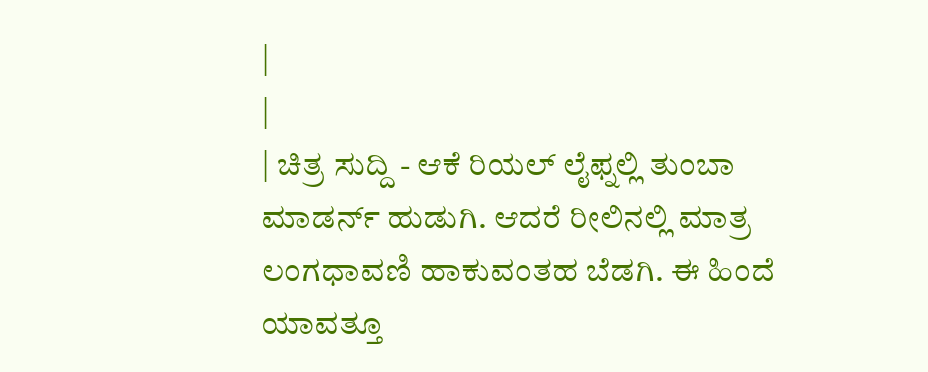|
|
| ಚಿತ್ರ ಸುದ್ದಿ - ಆಕೆ ರಿಯಲ್ ಲೈಫ್ನಲ್ಲಿ ತುಂಬಾ ಮಾಡರ್ನ್ ಹುಡುಗಿ. ಆದರೆ ರೀಲಿನಲ್ಲಿ ಮಾತ್ರ ಲಂಗಧಾವಣಿ ಹಾಕುವಂತಹ ಬೆಡಗಿ. ಈ ಹಿಂದೆ ಯಾವತ್ತೂ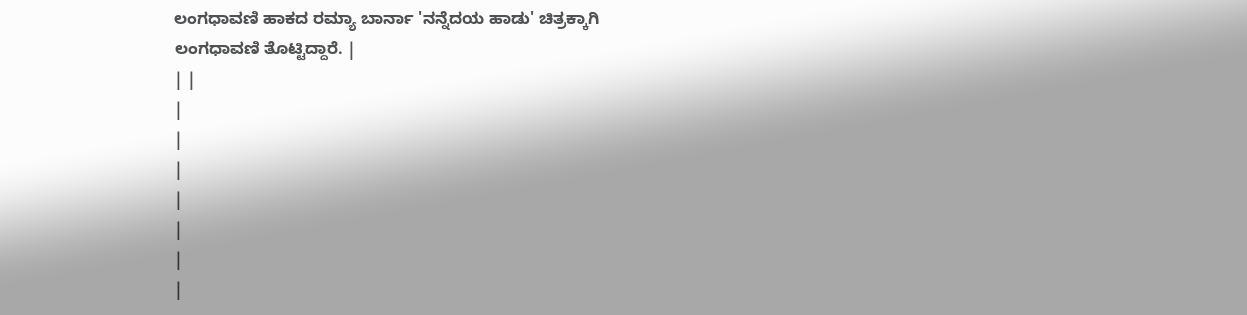ಲಂಗಧಾವಣಿ ಹಾಕದ ರಮ್ಯಾ ಬಾರ್ನಾ 'ನನ್ನೆದಯ ಹಾಡು' ಚಿತ್ರಕ್ಕಾಗಿ ಲಂಗಧಾವಣಿ ತೊಟ್ಟಿದ್ದಾರೆ. |
| |
|
|
|
|
|
|
|